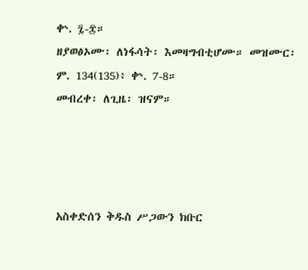ቍ. ፯-፰።
ዘያወፅኦሙ፡ ለነፋሳት፡ እመዛግብቲሆሙ። መዝሙር፡ ም. 134(135)፥ ቍ. 7-8።
መብረቀ፡ ለጊዜ፡ ዝናም።




አስቀድሰን ቅዱስ ሥጋውን ክቡር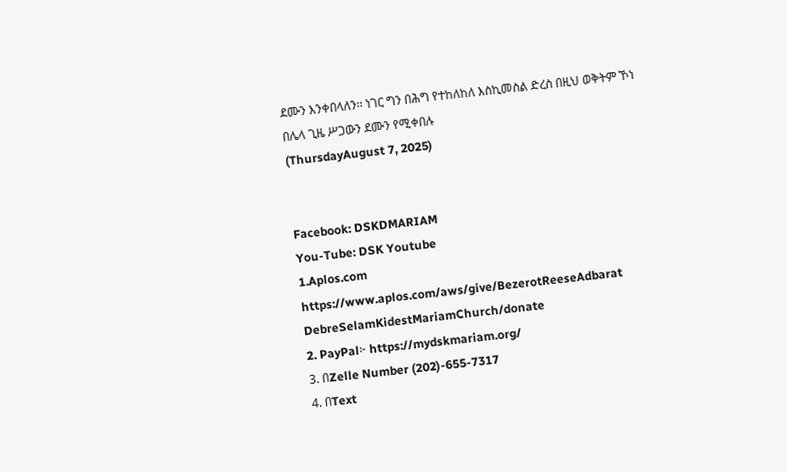ደሙን እንቀበላለን፡፡ ነገር ግን በሕግ የተከለከለ እስኪመስል ድረስ በዚህ ወቅትም ኾነ
በሌላ ጊዜ ሥጋውን ደሙን የሚቀበሉ
(ThursdayAugust 7, 2025)


Facebook: DSKDMARIAM
You-Tube: DSK Youtube
1.Aplos.com
https://www.aplos.com/aws/give/BezerotReeseAdbarat DebreSelamKidestMariamChurch/donate
2. PayPal፦ https://mydskmariam.org/
3. በZelle Number (202)-655-7317
4. በText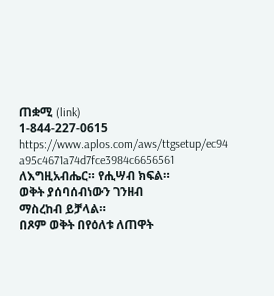ጠቋሚ (link)
1-844-227-0615
https://www.aplos.com/aws/ttgsetup/ec94 a95c4671a74d7fce3984c6656561
ለእግዚአብሔር። የሒሣብ ክፍል።
ወቅት ያሰባሰብነውን ገንዘብ
ማስረከብ ይቻላል።
በጾም ወቅት በየዕለቱ ለጠዋት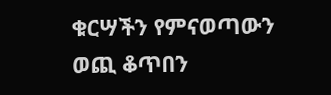ቁርሣችን የምናወጣውን ወጪ ቆጥበን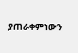ያጠራቀምነውን